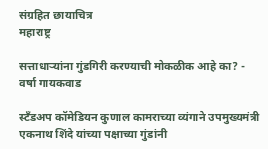संग्रहित छायाचित्र
महाराष्ट्र

सत्ताधाऱ्यांना गुंडगिरी करण्याची मोकळीक आहे का? - वर्षा गायकवाड

स्टँडअप कॉमेडियन कुणाल कामराच्या व्यंगाने उपमुख्यमंत्री एकनाथ शिंदे यांच्या पक्षाच्या गुंडांनी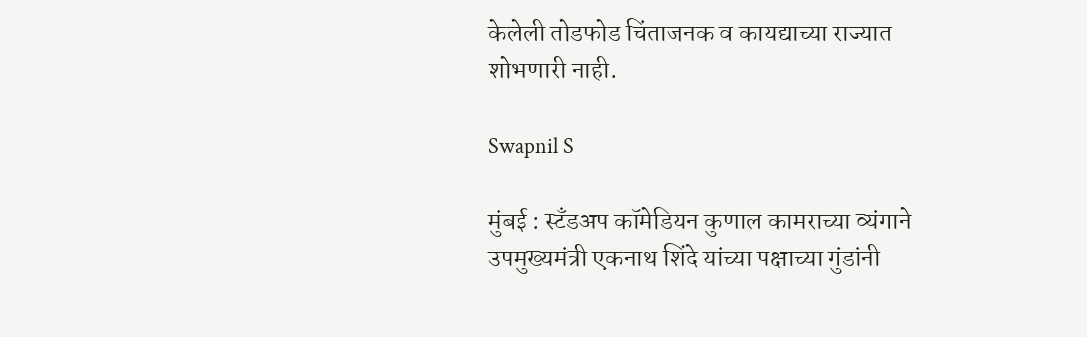केलेली तोडफोड चिंताजनक व कायद्याच्या राज्यात शोभणारी नाही.

Swapnil S

मुंबई : स्टँडअप कॉमेडियन कुणाल कामराच्या व्यंगाने उपमुख्यमंत्री एकनाथ शिंदे यांच्या पक्षाच्या गुंडांनी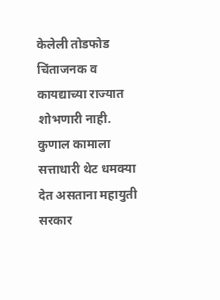केलेली तोडफोड चिंताजनक व कायद्याच्या राज्यात शोभणारी नाही. कुणाल कामाला सत्ताधारी थेट धमक्या देत असताना महायुती सरकार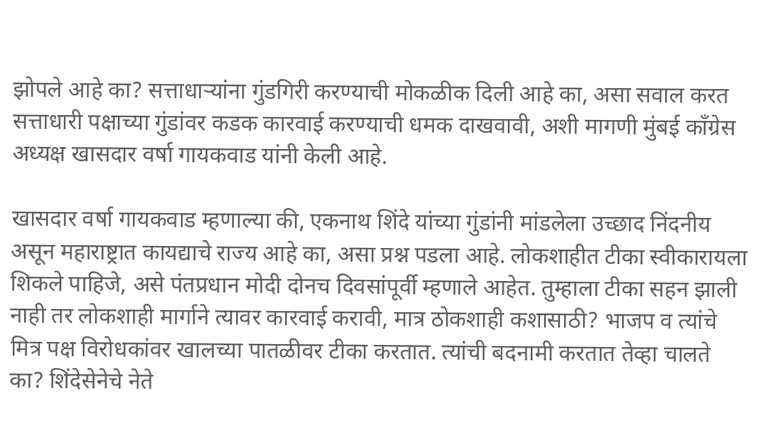झोपले आहे का? सत्ताधाऱ्यांना गुंडगिरी करण्याची मोकळीक दिली आहे का, असा सवाल करत सत्ताधारी पक्षाच्या गुंडांवर कडक कारवाई करण्याची धमक दाखवावी, अशी मागणी मुंबई काँग्रेस अध्यक्ष खासदार वर्षा गायकवाड यांनी केली आहे.

खासदार वर्षा गायकवाड म्हणाल्या की, एकनाथ शिंदे यांच्या गुंडांनी मांडलेला उच्छाद निंदनीय असून महाराष्ट्रात कायद्याचे राज्य आहे का, असा प्रश्न पडला आहे. लोकशाहीत टीका स्वीकारायला शिकले पाहिजे, असे पंतप्रधान मोदी दोनच दिवसांपूर्वी म्हणाले आहेत. तुम्हाला टीका सहन झाली नाही तर लोकशाही मार्गाने त्यावर कारवाई करावी, मात्र ठोकशाही कशासाठी? भाजप व त्यांचे मित्र पक्ष विरोधकांवर खालच्या पातळीवर टीका करतात. त्यांची बदनामी करतात तेव्हा चालते का? शिंदेसेनेचे नेते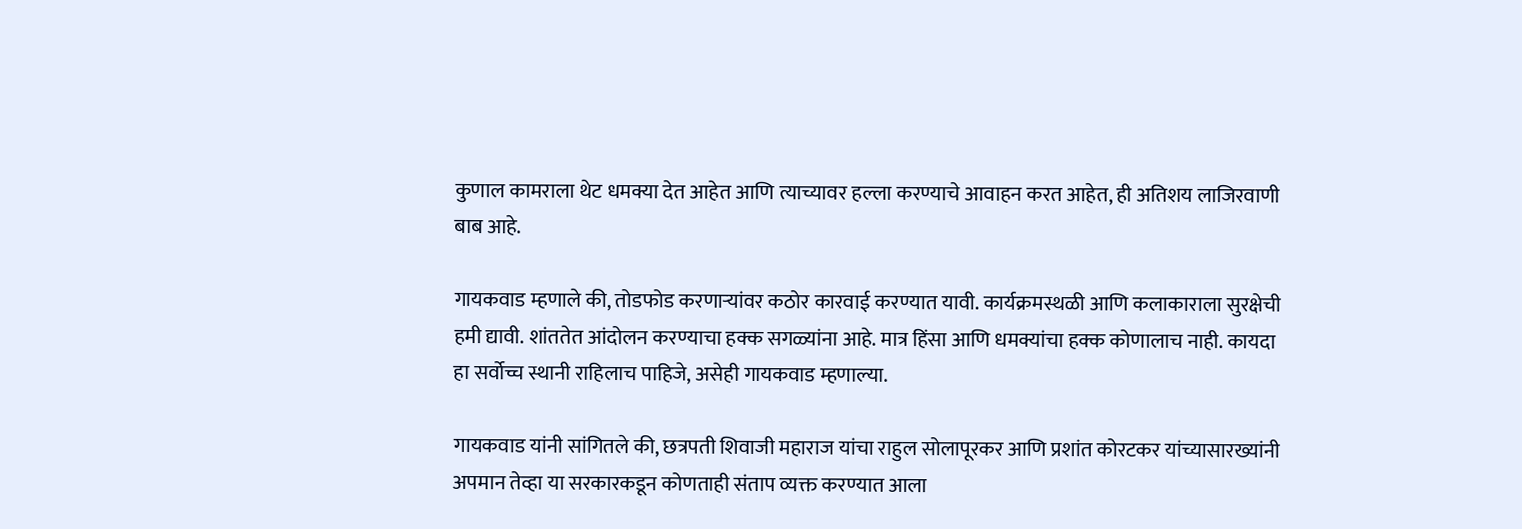कुणाल कामराला थेट धमक्या देत आहेत आणि त्याच्यावर हल्ला करण्याचे आवाहन करत आहेत, ही अतिशय लाजिरवाणी बाब आहे.

गायकवाड म्हणाले की, तोडफोड करणाऱ्यांवर कठोर कारवाई करण्यात यावी. कार्यक्रमस्थळी आणि कलाकाराला सुरक्षेची हमी द्यावी. शांततेत आंदोलन करण्याचा हक्क सगळ्यांना आहे. मात्र हिंसा आणि धमक्यांचा हक्क कोणालाच नाही. कायदा हा सर्वोच्च स्थानी राहिलाच पाहिजे, असेही गायकवाड म्हणाल्या.

गायकवाड यांनी सांगितले की, छत्रपती शिवाजी महाराज यांचा राहुल सोलापूरकर आणि प्रशांत कोरटकर यांच्यासारख्यांनी अपमान तेव्हा या सरकारकडून कोणताही संताप व्यक्त करण्यात आला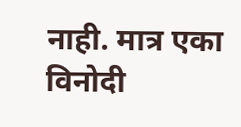नाही. मात्र एका विनोदी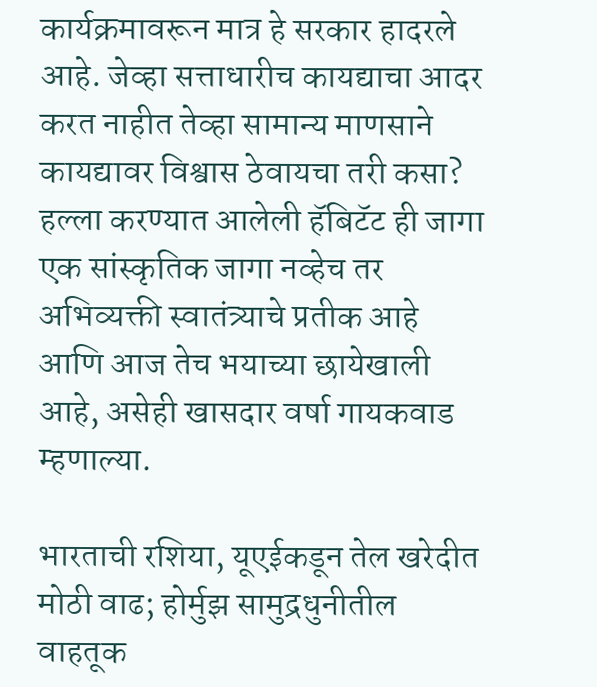कार्यक्रमावरून मात्र हे सरकार हादरले आहे. जेव्हा सत्ताधारीच कायद्याचा आदर करत नाहीत तेव्हा सामान्य माणसाने कायद्यावर विश्वास ठेवायचा तरी कसा? हल्ला करण्यात आलेली हॅबिटॅट ही जागा एक सांस्कृतिक जागा नव्हेच तर अभिव्यक्ती स्वातंत्र्याचे प्रतीक आहे आणि आज तेच भयाच्या छायेखाली आहे, असेही खासदार वर्षा गायकवाड म्हणाल्या.

भारताची रशिया, यूएईकडून तेल खरेदीत मोठी वाढ; होर्मुझ सामुद्रधुनीतील वाहतूक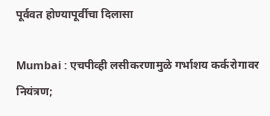पूर्ववत होण्यापूर्वीचा दिलासा

Mumbai : एचपीव्ही लसीकरणामुळे गर्भाशय कर्करोगावर नियंत्रण;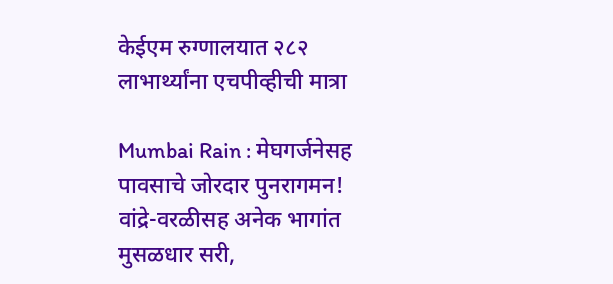केईएम रुग्णालयात २८२ लाभार्थ्यांना एचपीव्हीची मात्रा

Mumbai Rain : मेघगर्जनेसह पावसाचे जोरदार पुनरागमन! वांद्रे-वरळीसह अनेक भागांत मुसळधार सरी,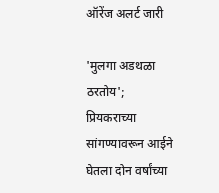ऑरेंज अलर्ट जारी

'मुलगा अडथळा ठरतोय'; प्रियकराच्या सांगण्यावरून आईने घेतला दोन वर्षांच्या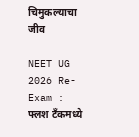चिमुकल्याचा जीव

NEET UG 2026 Re-Exam : फ्लश टँकमध्ये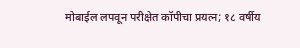मोबाईल लपवून परीक्षेत कॉपीचा प्रयत्न; १८ वर्षीय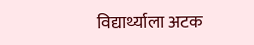विद्यार्थ्याला अटक